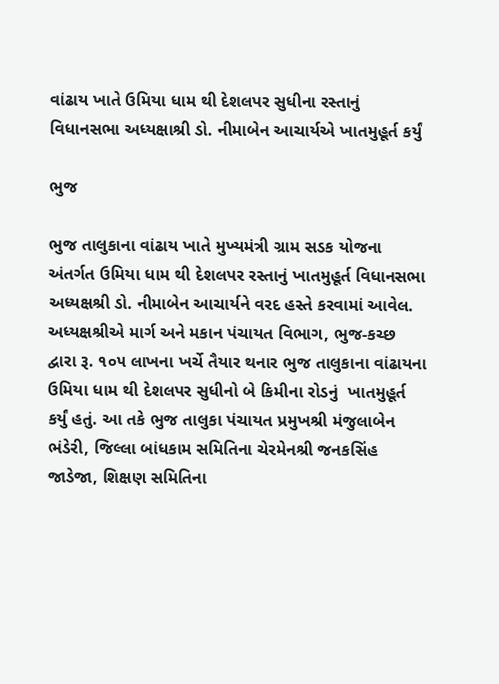વાંઢાય ખાતે ઉમિયા ધામ થી દેશલપર સુધીના રસ્તાનું વિધાનસભા અધ્યક્ષાશ્રી ડો. નીમાબેન આચાર્યએ ખાતમુહૂર્ત કર્યું

ભુજ

ભુજ તાલુકાના વાંઢાય ખાતે મુખ્યમંત્રી ગ્રામ સડક યોજના અંતર્ગત ઉમિયા ધામ થી દેશલપર રસ્તાનું ખાતમુહૂર્ત વિધાનસભા અધ્યક્ષશ્રી ડો. નીમાબેન આચાર્યને વરદ હસ્તે કરવામાં આવેલ. અધ્યક્ષશ્રીએ માર્ગ અને મકાન પંચાયત વિભાગ, ભુજ-કચ્છ દ્વારા રૂ. ૧૦૫ લાખના ખર્ચે તૈયાર થનાર ભુજ તાલુકાના વાંઢાયના  ઉમિયા ધામ થી દેશલપર સુધીનો બે કિમીના રોડનું  ખાતમુહૂર્ત કર્યું હતું. આ તકે ભુજ તાલુકા પંચાયત પ્રમુખશ્રી મંજુલાબેન ભંડેરી, જિલ્લા બાંધકામ સમિતિના ચેરમેનશ્રી જનકસિંહ જાડેજા, શિક્ષણ સમિતિના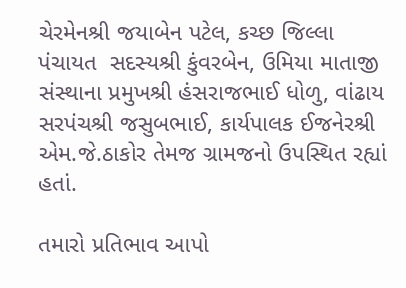ચેરમેનશ્રી જયાબેન પટેલ, કચ્છ જિલ્લા પંચાયત  સદસ્યશ્રી કુંવરબેન, ઉમિયા માતાજી સંસ્થાના પ્રમુખશ્રી હંસરાજભાઈ ધોળુ, વાંઢાય સરપંચશ્રી જસુબભાઈ, કાર્યપાલક ઈજનેરશ્રી એમ.જે.ઠાકોર તેમજ ગ્રામજનો ઉપસ્થિત રહ્યાં હતાં.

તમારો પ્રતિભાવ આપો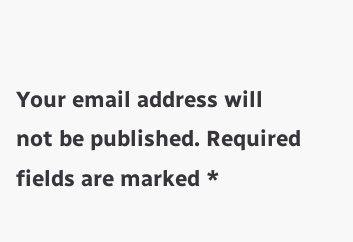Your email address will not be published. Required fields are marked *